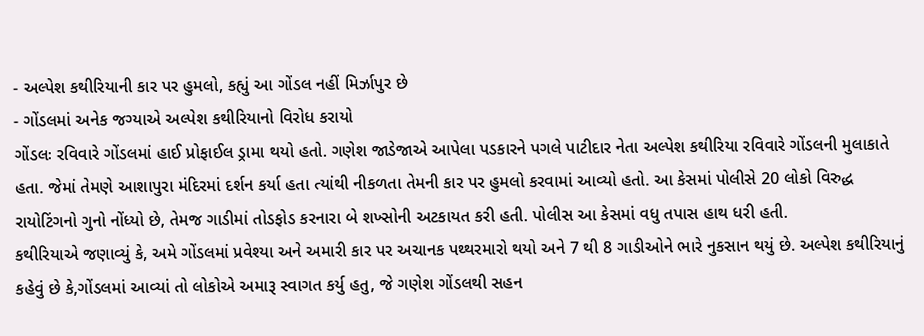- અલ્પેશ કથીરિયાની કાર પર હુમલો, કહ્યું આ ગોંડલ નહીં મિર્ઝાપુર છે
- ગોંડલમાં અનેક જગ્યાએ અલ્પેશ કથીરિયાનો વિરોધ કરાયો
ગોંડલઃ રવિવારે ગોંડલમાં હાઈ પ્રોફાઈલ ડ્રામા થયો હતો. ગણેશ જાડેજાએ આપેલા પડકારને પગલે પાટીદાર નેતા અલ્પેશ કથીરિયા રવિવારે ગોંડલની મુલાકાતે હતા. જેમાં તેમણે આશાપુરા મંદિરમાં દર્શન કર્યા હતા ત્યાંથી નીકળતા તેમની કાર પર હુમલો કરવામાં આવ્યો હતો. આ કેસમાં પોલીસે 20 લોકો વિરુદ્ધ રાયોટિંગનો ગુનો નોંધ્યો છે, તેમજ ગાડીમાં તોડફોડ કરનારા બે શખ્સોની અટકાયત કરી હતી. પોલીસ આ કેસમાં વધુ તપાસ હાથ ધરી હતી.
કથીરિયાએ જણાવ્યું કે, અમે ગોંડલમાં પ્રવેશ્યા અને અમારી કાર પર અચાનક પથ્થરમારો થયો અને 7 થી 8 ગાડીઓને ભારે નુકસાન થયું છે. અલ્પેશ કથીરિયાનું કહેવું છે કે,ગોંડલમાં આવ્યાં તો લોકોએ અમારૂ સ્વાગત કર્યુ હતુ, જે ગણેશ ગોંડલથી સહન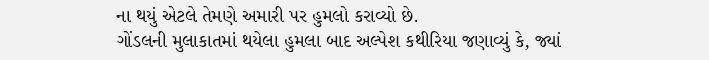ના થયું એટલે તેમણે અમારી પર હુમલો કરાવ્યો છે.
ગોંડલની મુલાકાતમાં થયેલા હુમલા બાદ અલ્પેશ કથીરિયા જણાવ્યું કે, જ્યાં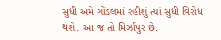સુધી અમે ગોંડલમાં રહીશું ત્યાં સુધી વિરોધ થશે. આ જ તો મિર્ઝાપુર છે.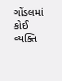ગોંડલમાં કોઈ વ્યક્તિ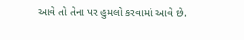આવે તો તેના પર હુમલો કરવામાં આવે છે.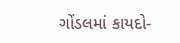ગોંડલમાં કાયદો-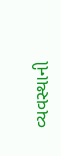વ્યવસ્થાની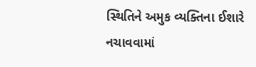સ્થિતિને અમુક વ્યક્તિના ઈશારે નચાવવામાં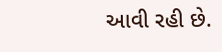આવી રહી છે.